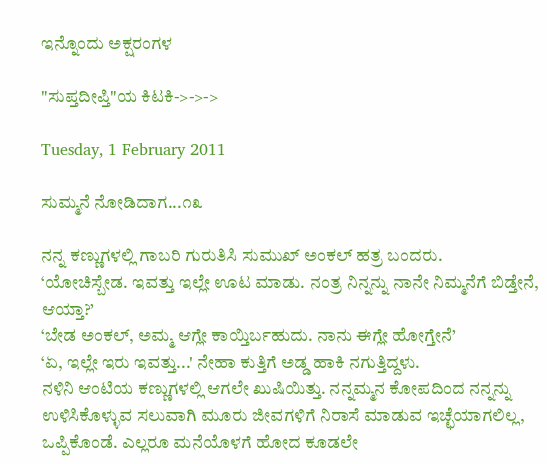ಇನ್ನೊಂದು ಅಕ್ಷರಂಗಳ

"ಸುಪ್ತದೀಪ್ತಿ"ಯ ಕಿಟಕಿ->->->

Tuesday, 1 February 2011

ಸುಮ್ಮನೆ ನೋಡಿದಾಗ...೧೩

ನನ್ನ ಕಣ್ಣುಗಳಲ್ಲಿ ಗಾಬರಿ ಗುರುತಿಸಿ ಸುಮುಖ್ ಅಂಕಲ್ ಹತ್ರ ಬಂದರು.
‘ಯೋಚಿಸ್ಬೇಡ. ಇವತ್ತು ಇಲ್ಲೇ ಊಟ ಮಾಡು. ನಂತ್ರ ನಿನ್ನನ್ನು ನಾನೇ ನಿಮ್ಮನೆಗೆ ಬಿಡ್ತೇನೆ, ಆಯ್ತಾ?’
‘ಬೇಡ ಅಂಕಲ್, ಅಮ್ಮ ಆಗ್ಲೇ ಕಾಯ್ತಿರ್ಬಹುದು. ನಾನು ಈಗ್ಲೇ ಹೋಗ್ತೇನೆ’
‘ಏ, ಇಲ್ಲೇ ಇರು ಇವತ್ತು...' ನೇಹಾ ಕುತ್ತಿಗೆ ಅಡ್ಡ ಹಾಕಿ ನಗುತ್ತಿದ್ದಳು.
ನಳಿನಿ ಆಂಟಿಯ ಕಣ್ಣುಗಳಲ್ಲಿ ಆಗಲೇ ಖುಷಿಯಿತ್ತು. ನನ್ನಮ್ಮನ ಕೋಪದಿಂದ ನನ್ನನ್ನು ಉಳಿಸಿಕೊಳ್ಳುವ ಸಲುವಾಗಿ ಮೂರು ಜೀವಗಳಿಗೆ ನಿರಾಸೆ ಮಾಡುವ ಇಚ್ಛೆಯಾಗಲಿಲ್ಲ, ಒಪ್ಪಿಕೊಂಡೆ. ಎಲ್ಲರೂ ಮನೆಯೊಳಗೆ ಹೋದ ಕೂಡಲೇ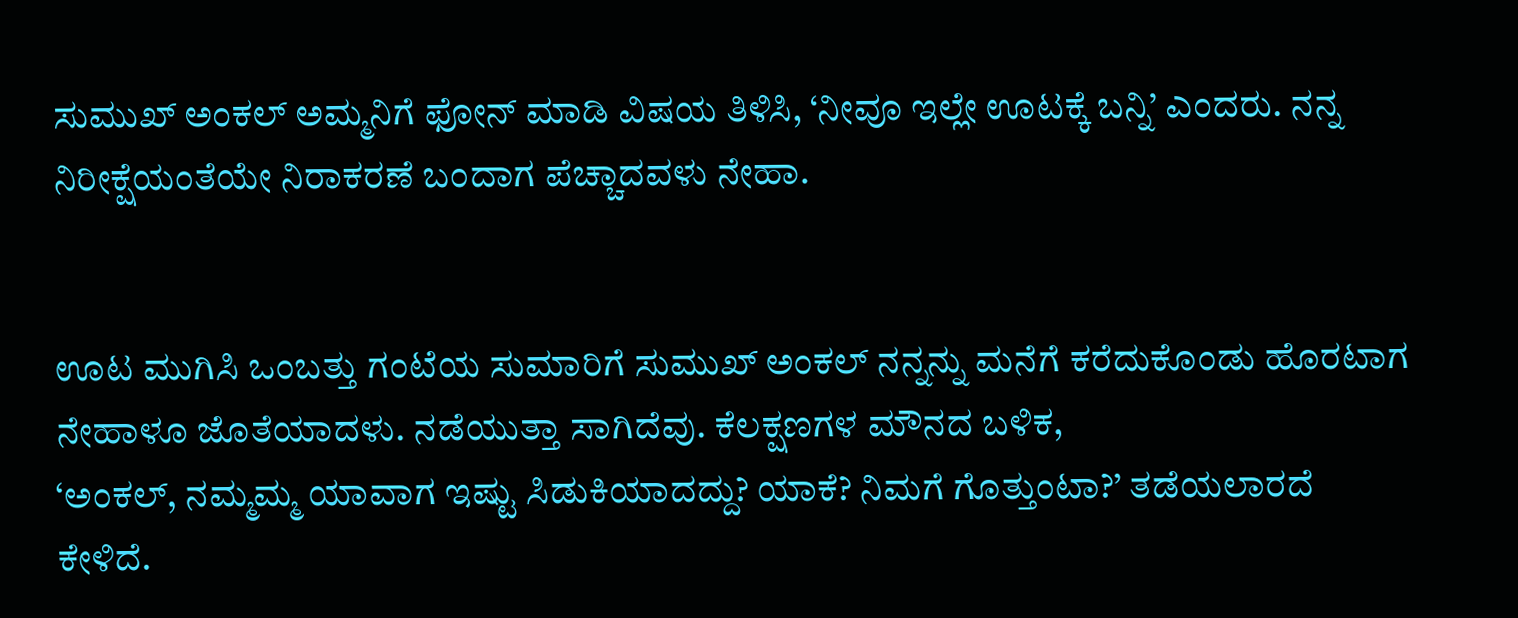ಸುಮುಖ್ ಅಂಕಲ್ ಅಮ್ಮನಿಗೆ ಫೋನ್ ಮಾಡಿ ವಿಷಯ ತಿಳಿಸಿ, ‘ನೀವೂ ಇಲ್ಲೇ ಊಟಕ್ಕೆ ಬನ್ನಿ’ ಎಂದರು. ನನ್ನ ನಿರೀಕ್ಷೆಯಂತೆಯೇ ನಿರಾಕರಣೆ ಬಂದಾಗ ಪೆಚ್ಚಾದವಳು ನೇಹಾ.


ಊಟ ಮುಗಿಸಿ ಒಂಬತ್ತು ಗಂಟೆಯ ಸುಮಾರಿಗೆ ಸುಮುಖ್ ಅಂಕಲ್ ನನ್ನನ್ನು ಮನೆಗೆ ಕರೆದುಕೊಂಡು ಹೊರಟಾಗ ನೇಹಾಳೂ ಜೊತೆಯಾದಳು. ನಡೆಯುತ್ತಾ ಸಾಗಿದೆವು. ಕೆಲಕ್ಷಣಗಳ ಮೌನದ ಬಳಿಕ,
‘ಅಂಕಲ್, ನಮ್ಮಮ್ಮ ಯಾವಾಗ ಇಷ್ಟು ಸಿಡುಕಿಯಾದದ್ದು? ಯಾಕೆ? ನಿಮಗೆ ಗೊತ್ತುಂಟಾ?’ ತಡೆಯಲಾರದೆ ಕೇಳಿದೆ.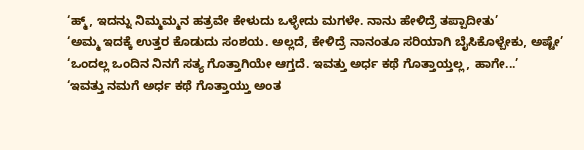‘ಹ್ಮ್, ಇದನ್ನು ನಿಮ್ಮಮ್ಮನ ಹತ್ರವೇ ಕೇಳುದು ಒಳ್ಳೇದು ಮಗಳೇ. ನಾನು ಹೇಳಿದ್ರೆ ತಪ್ಪಾದೀತು’
‘ಅಮ್ಮ ಇದಕ್ಕೆ ಉತ್ತರ ಕೊಡುದು ಸಂಶಯ. ಅಲ್ಲದೆ, ಕೇಳಿದ್ರೆ ನಾನಂತೂ ಸರಿಯಾಗಿ ಬೈಸಿಕೊಳ್ಬೇಕು, ಅಷ್ಟೇ’
‘ಒಂದಲ್ಲ ಒಂದಿನ ನಿನಗೆ ಸತ್ಯ ಗೊತ್ತಾಗಿಯೇ ಆಗ್ತದೆ. ಇವತ್ತು ಅರ್ಧ ಕಥೆ ಗೊತ್ತಾಯ್ತಲ್ಲ, ಹಾಗೇ...’
‘ಇವತ್ತು ನಮಗೆ ಅರ್ಧ ಕಥೆ ಗೊತ್ತಾಯ್ತು ಅಂತ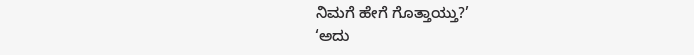ನಿಮಗೆ ಹೇಗೆ ಗೊತ್ತಾಯ್ತು?’
‘ಅದು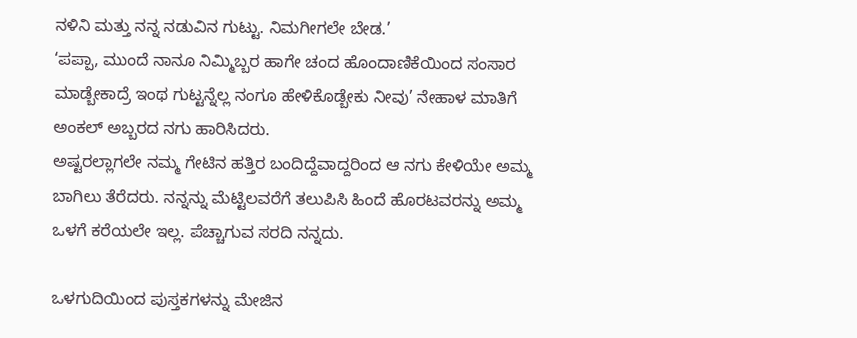ನಳಿನಿ ಮತ್ತು ನನ್ನ ನಡುವಿನ ಗುಟ್ಟು. ನಿಮಗೀಗಲೇ ಬೇಡ.’
‘ಪಪ್ಪಾ, ಮುಂದೆ ನಾನೂ ನಿಮ್ಮಿಬ್ಬರ ಹಾಗೇ ಚಂದ ಹೊಂದಾಣಿಕೆಯಿಂದ ಸಂಸಾರ ಮಾಡ್ಬೇಕಾದ್ರೆ ಇಂಥ ಗುಟ್ಟನ್ನೆಲ್ಲ ನಂಗೂ ಹೇಳಿಕೊಡ್ಬೇಕು ನೀವು’ ನೇಹಾಳ ಮಾತಿಗೆ ಅಂಕಲ್ ಅಬ್ಬರದ ನಗು ಹಾರಿಸಿದರು.
ಅಷ್ಟರಲ್ಲಾಗಲೇ ನಮ್ಮ ಗೇಟಿನ ಹತ್ತಿರ ಬಂದಿದ್ದೆವಾದ್ದರಿಂದ ಆ ನಗು ಕೇಳಿಯೇ ಅಮ್ಮ ಬಾಗಿಲು ತೆರೆದರು. ನನ್ನನ್ನು ಮೆಟ್ಟಿಲವರೆಗೆ ತಲುಪಿಸಿ ಹಿಂದೆ ಹೊರಟವರನ್ನು ಅಮ್ಮ ಒಳಗೆ ಕರೆಯಲೇ ಇಲ್ಲ. ಪೆಚ್ಚಾಗುವ ಸರದಿ ನನ್ನದು.

ಒಳಗುದಿಯಿಂದ ಪುಸ್ತಕಗಳನ್ನು ಮೇಜಿನ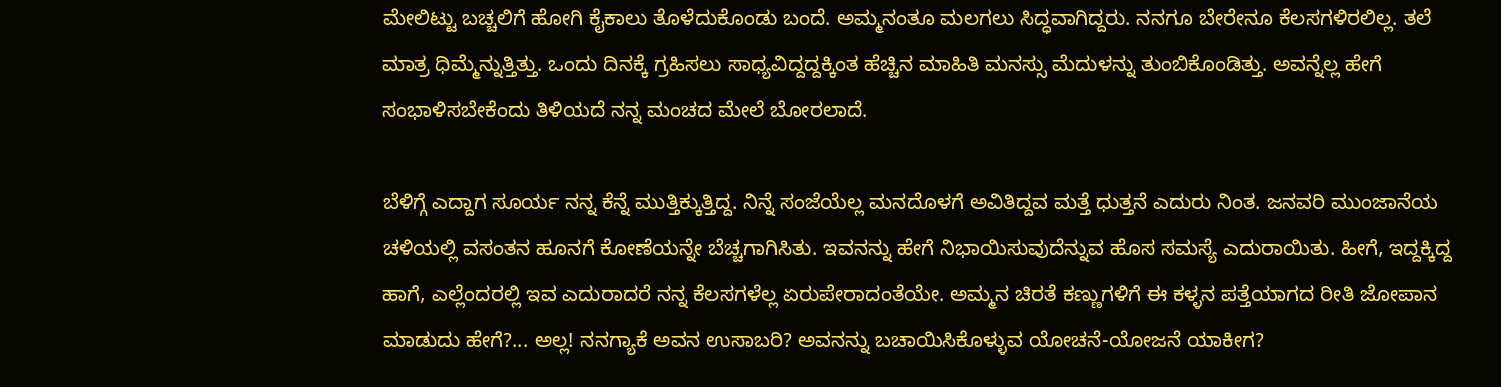ಮೇಲಿಟ್ಟು ಬಚ್ಚಲಿಗೆ ಹೋಗಿ ಕೈಕಾಲು ತೊಳೆದುಕೊಂಡು ಬಂದೆ. ಅಮ್ಮನಂತೂ ಮಲಗಲು ಸಿದ್ಧವಾಗಿದ್ದರು. ನನಗೂ ಬೇರೇನೂ ಕೆಲಸಗಳಿರಲಿಲ್ಲ. ತಲೆ ಮಾತ್ರ ಧಿಮ್ಮೆನ್ನುತ್ತಿತ್ತು. ಒಂದು ದಿನಕ್ಕೆ ಗ್ರಹಿಸಲು ಸಾಧ್ಯವಿದ್ದದ್ದಕ್ಕಿಂತ ಹೆಚ್ಚಿನ ಮಾಹಿತಿ ಮನಸ್ಸು ಮೆದುಳನ್ನು ತುಂಬಿಕೊಂಡಿತ್ತು. ಅವನ್ನೆಲ್ಲ ಹೇಗೆ ಸಂಭಾಳಿಸಬೇಕೆಂದು ತಿಳಿಯದೆ ನನ್ನ ಮಂಚದ ಮೇಲೆ ಬೋರಲಾದೆ.

ಬೆಳಿಗ್ಗೆ ಎದ್ದಾಗ ಸೂರ್ಯ ನನ್ನ ಕೆನ್ನೆ ಮುತ್ತಿಕ್ಕುತ್ತಿದ್ದ. ನಿನ್ನೆ ಸಂಜೆಯೆಲ್ಲ ಮನದೊಳಗೆ ಅವಿತಿದ್ದವ ಮತ್ತೆ ಧುತ್ತನೆ ಎದುರು ನಿಂತ. ಜನವರಿ ಮುಂಜಾನೆಯ ಚಳಿಯಲ್ಲಿ ವಸಂತನ ಹೂನಗೆ ಕೋಣೆಯನ್ನೇ ಬೆಚ್ಚಗಾಗಿಸಿತು. ಇವನನ್ನು ಹೇಗೆ ನಿಭಾಯಿಸುವುದೆನ್ನುವ ಹೊಸ ಸಮಸ್ಯೆ ಎದುರಾಯಿತು. ಹೀಗೆ, ಇದ್ದಕ್ಕಿದ್ದ ಹಾಗೆ, ಎಲ್ಲೆಂದರಲ್ಲಿ ಇವ ಎದುರಾದರೆ ನನ್ನ ಕೆಲಸಗಳೆಲ್ಲ ಏರುಪೇರಾದಂತೆಯೇ. ಅಮ್ಮನ ಚಿರತೆ ಕಣ್ಣುಗಳಿಗೆ ಈ ಕಳ್ಳನ ಪತ್ತೆಯಾಗದ ರೀತಿ ಜೋಪಾನ ಮಾಡುದು ಹೇಗೆ?... ಅಲ್ಲ! ನನಗ್ಯಾಕೆ ಅವನ ಉಸಾಬರಿ? ಅವನನ್ನು ಬಚಾಯಿಸಿಕೊಳ್ಳುವ ಯೋಚನೆ-ಯೋಜನೆ ಯಾಕೀಗ?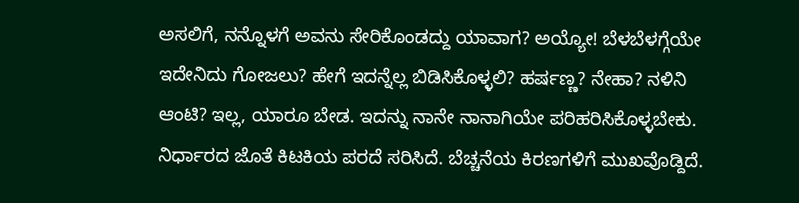ಅಸಲಿಗೆ, ನನ್ನೊಳಗೆ ಅವನು ಸೇರಿಕೊಂಡದ್ದು ಯಾವಾಗ? ಅಯ್ಯೋ! ಬೆಳಬೆಳಗ್ಗೆಯೇ ಇದೇನಿದು ಗೋಜಲು? ಹೇಗೆ ಇದನ್ನೆಲ್ಲ ಬಿಡಿಸಿಕೊಳ್ಳಲಿ? ಹರ್ಷಣ್ಣ? ನೇಹಾ? ನಳಿನಿ ಆಂಟಿ? ಇಲ್ಲ, ಯಾರೂ ಬೇಡ. ಇದನ್ನು ನಾನೇ ನಾನಾಗಿಯೇ ಪರಿಹರಿಸಿಕೊಳ್ಳಬೇಕು. ನಿರ್ಧಾರದ ಜೊತೆ ಕಿಟಕಿಯ ಪರದೆ ಸರಿಸಿದೆ. ಬೆಚ್ಚನೆಯ ಕಿರಣಗಳಿಗೆ ಮುಖವೊಡ್ದಿದೆ.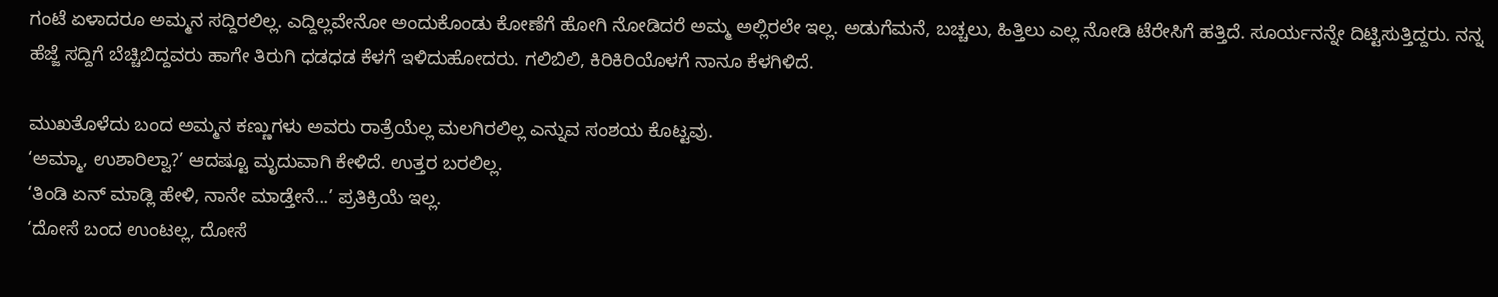ಗಂಟೆ ಏಳಾದರೂ ಅಮ್ಮನ ಸದ್ದಿರಲಿಲ್ಲ. ಎದ್ದಿಲ್ಲವೇನೋ ಅಂದುಕೊಂಡು ಕೋಣೆಗೆ ಹೋಗಿ ನೋಡಿದರೆ ಅಮ್ಮ ಅಲ್ಲಿರಲೇ ಇಲ್ಲ. ಅಡುಗೆಮನೆ, ಬಚ್ಚಲು, ಹಿತ್ತಿಲು ಎಲ್ಲ ನೋಡಿ ಟೆರೇಸಿಗೆ ಹತ್ತಿದೆ. ಸೂರ್ಯನನ್ನೇ ದಿಟ್ಟಿಸುತ್ತಿದ್ದರು. ನನ್ನ ಹೆಜ್ಜೆ ಸದ್ದಿಗೆ ಬೆಚ್ಚಿಬಿದ್ದವರು ಹಾಗೇ ತಿರುಗಿ ಧಡಧಡ ಕೆಳಗೆ ಇಳಿದುಹೋದರು. ಗಲಿಬಿಲಿ, ಕಿರಿಕಿರಿಯೊಳಗೆ ನಾನೂ ಕೆಳಗಿಳಿದೆ.

ಮುಖತೊಳೆದು ಬಂದ ಅಮ್ಮನ ಕಣ್ಣುಗಳು ಅವರು ರಾತ್ರೆಯೆಲ್ಲ ಮಲಗಿರಲಿಲ್ಲ ಎನ್ನುವ ಸಂಶಯ ಕೊಟ್ಟವು.
‘ಅಮ್ಮಾ, ಉಶಾರಿಲ್ವಾ?’ ಆದಷ್ಟೂ ಮೃದುವಾಗಿ ಕೇಳಿದೆ. ಉತ್ತರ ಬರಲಿಲ್ಲ.
‘ತಿಂಡಿ ಏನ್ ಮಾಡ್ಲಿ ಹೇಳಿ, ನಾನೇ ಮಾಡ್ತೇನೆ...’ ಪ್ರತಿಕ್ರಿಯೆ ಇಲ್ಲ.
‘ದೋಸೆ ಬಂದ ಉಂಟಲ್ಲ, ದೋಸೆ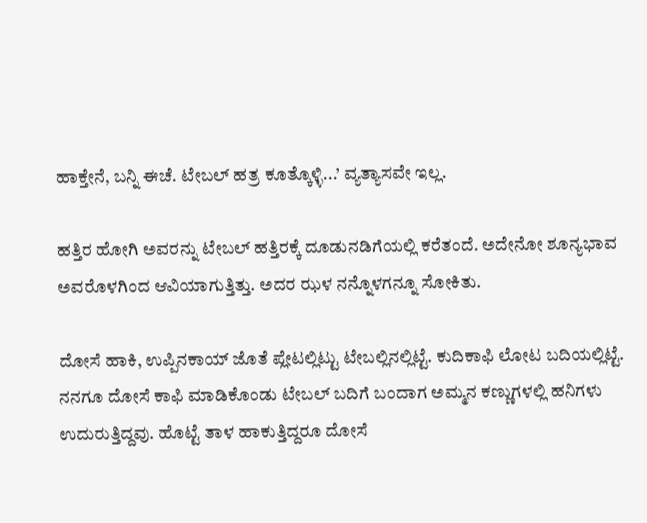ಹಾಕ್ತೇನೆ, ಬನ್ನಿ ಈಚೆ. ಟೇಬಲ್ ಹತ್ರ ಕೂತ್ಕೊಳ್ಳಿ...’ ವ್ಯತ್ಯಾಸವೇ ಇಲ್ಲ.

ಹತ್ತಿರ ಹೋಗಿ ಅವರನ್ನು ಟೇಬಲ್ ಹತ್ತಿರಕ್ಕೆ ದೂಡುನಡಿಗೆಯಲ್ಲಿ ಕರೆತಂದೆ. ಅದೇನೋ ಶೂನ್ಯಭಾವ ಅವರೊಳಗಿಂದ ಆವಿಯಾಗುತ್ತಿತ್ತು. ಅದರ ಝಳ ನನ್ನೊಳಗನ್ನೂ ಸೋಕಿತು.

ದೋಸೆ ಹಾಕಿ, ಉಪ್ಪಿನಕಾಯ್ ಜೊತೆ ಪ್ಲೇಟಲ್ಲಿಟ್ಟು ಟೇಬಲ್ಲಿನಲ್ಲಿಟ್ಟೆ. ಕುದಿಕಾಫಿ ಲೋಟ ಬದಿಯಲ್ಲಿಟ್ಟೆ. ನನಗೂ ದೋಸೆ ಕಾಫಿ ಮಾಡಿಕೊಂಡು ಟೇಬಲ್ ಬದಿಗೆ ಬಂದಾಗ ಅಮ್ಮನ ಕಣ್ಣುಗಳಲ್ಲಿ ಹನಿಗಳು ಉದುರುತ್ತಿದ್ದವು. ಹೊಟ್ಟೆ ತಾಳ ಹಾಕುತ್ತಿದ್ದರೂ ದೋಸೆ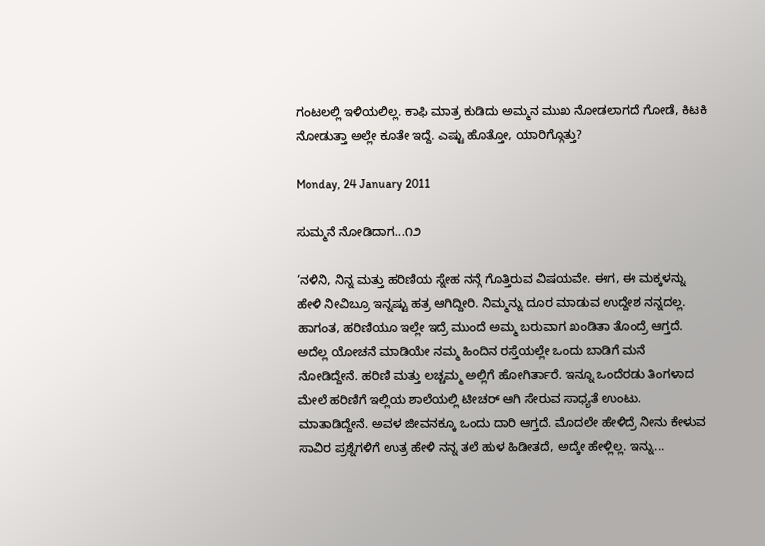ಗಂಟಲಲ್ಲಿ ಇಳಿಯಲಿಲ್ಲ. ಕಾಫಿ ಮಾತ್ರ ಕುಡಿದು ಅಮ್ಮನ ಮುಖ ನೋಡಲಾಗದೆ ಗೋಡೆ, ಕಿಟಕಿ ನೋಡುತ್ತಾ ಅಲ್ಲೇ ಕೂತೇ ಇದ್ದೆ. ಎಷ್ಟು ಹೊತ್ತೋ, ಯಾರಿಗ್ಗೊತ್ತು?

Monday, 24 January 2011

ಸುಮ್ಮನೆ ನೋಡಿದಾಗ...೧೨

‘ನಳಿನಿ, ನಿನ್ನ ಮತ್ತು ಹರಿಣಿಯ ಸ್ನೇಹ ನನ್ಗೆ ಗೊತ್ತಿರುವ ವಿಷಯವೇ. ಈಗ, ಈ ಮಕ್ಕಳನ್ನು ಹೇಳಿ ನೀವಿಬ್ರೂ ಇನ್ನಷ್ಟು ಹತ್ರ ಆಗಿದ್ದೀರಿ. ನಿಮ್ಮನ್ನು ದೂರ ಮಾಡುವ ಉದ್ದೇಶ ನನ್ನದಲ್ಲ. ಹಾಗಂತ, ಹರಿಣಿಯೂ ಇಲ್ಲೇ ಇದ್ರೆ ಮುಂದೆ ಅಮ್ಮ ಬರುವಾಗ ಖಂಡಿತಾ ತೊಂದ್ರೆ ಆಗ್ತದೆ. ಅದೆಲ್ಲ ಯೋಚನೆ ಮಾಡಿಯೇ ನಮ್ಮ ಹಿಂದಿನ ರಸ್ತೆಯಲ್ಲೇ ಒಂದು ಬಾಡಿಗೆ ಮನೆ ನೋಡಿದ್ದೇನೆ. ಹರಿಣಿ ಮತ್ತು ಲಚ್ಚಮ್ಮ ಅಲ್ಲಿಗೆ ಹೋಗಿರ್ತಾರೆ. ಇನ್ನೂ ಒಂದೆರಡು ತಿಂಗಳಾದ ಮೇಲೆ ಹರಿಣಿಗೆ ಇಲ್ಲಿಯ ಶಾಲೆಯಲ್ಲಿ ಟೀಚರ್ ಆಗಿ ಸೇರುವ ಸಾಧ್ಯತೆ ಉಂಟು. ಮಾತಾಡಿದ್ದೇನೆ. ಅವಳ ಜೀವನಕ್ಕೂ ಒಂದು ದಾರಿ ಆಗ್ತದೆ. ಮೊದಲೇ ಹೇಳಿದ್ರೆ ನೀನು ಕೇಳುವ ಸಾವಿರ ಪ್ರಶ್ನೆಗಳಿಗೆ ಉತ್ರ ಹೇಳಿ ನನ್ನ ತಲೆ ಹುಳ ಹಿಡೀತದೆ, ಅದ್ಕೇ ಹೇಳ್ಲಿಲ್ಲ. ಇನ್ನು...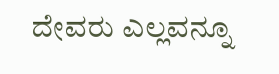ದೇವರು ಎಲ್ಲವನ್ನೂ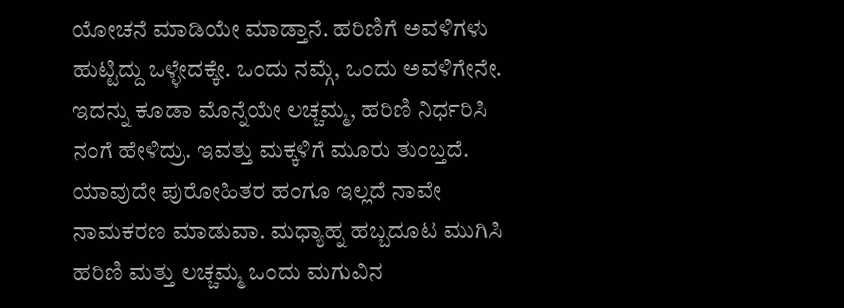ಯೋಚನೆ ಮಾಡಿಯೇ ಮಾಡ್ತಾನೆ. ಹರಿಣಿಗೆ ಅವಳಿಗಳು ಹುಟ್ಟಿದ್ದು ಒಳ್ಳೇದಕ್ಕೇ. ಒಂದು ನಮ್ಗೆ, ಒಂದು ಅವಳಿಗೇನೇ. ಇದನ್ನು ಕೂಡಾ ಮೊನ್ನೆಯೇ ಲಚ್ಚಮ್ಮ, ಹರಿಣಿ ನಿರ್ಧರಿಸಿ ನಂಗೆ ಹೇಳಿದ್ರು. ಇವತ್ತು ಮಕ್ಕಳಿಗೆ ಮೂರು ತುಂಬ್ತದೆ. ಯಾವುದೇ ಪುರೋಹಿತರ ಹಂಗೂ ಇಲ್ಲದೆ ನಾವೇ ನಾಮಕರಣ ಮಾಡುವಾ. ಮಧ್ಯಾಹ್ನ ಹಬ್ಬದೂಟ ಮುಗಿಸಿ ಹರಿಣಿ ಮತ್ತು ಲಚ್ಚಮ್ಮ ಒಂದು ಮಗುವಿನ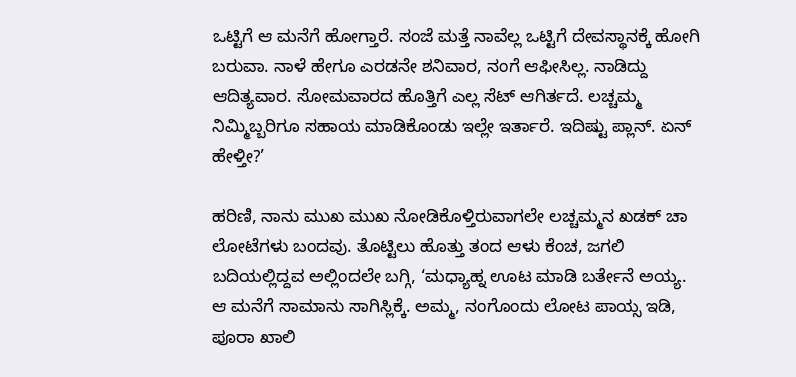ಒಟ್ಟಿಗೆ ಆ ಮನೆಗೆ ಹೋಗ್ತಾರೆ. ಸಂಜೆ ಮತ್ತೆ ನಾವೆಲ್ಲ ಒಟ್ಟಿಗೆ ದೇವಸ್ಥಾನಕ್ಕೆ ಹೋಗಿ ಬರುವಾ. ನಾಳೆ ಹೇಗೂ ಎರಡನೇ ಶನಿವಾರ, ನಂಗೆ ಆಫೀಸಿಲ್ಲ. ನಾಡಿದ್ದು ಆದಿತ್ಯವಾರ. ಸೋಮವಾರದ ಹೊತ್ತಿಗೆ ಎಲ್ಲ ಸೆಟ್ ಆಗಿರ್ತದೆ. ಲಚ್ಚಮ್ಮ ನಿಮ್ಮಿಬ್ಬರಿಗೂ ಸಹಾಯ ಮಾಡಿಕೊಂಡು ಇಲ್ಲೇ ಇರ್ತಾರೆ. ಇದಿಷ್ಟು ಪ್ಲಾನ್. ಏನ್ ಹೇಳ್ತೀ?’

ಹರಿಣಿ, ನಾನು ಮುಖ ಮುಖ ನೋಡಿಕೊಳ್ತಿರುವಾಗಲೇ ಲಚ್ಚಮ್ಮನ ಖಡಕ್ ಚಾ ಲೋಟೆಗಳು ಬಂದವು. ತೊಟ್ಟಿಲು ಹೊತ್ತು ತಂದ ಆಳು ಕೆಂಚ, ಜಗಲಿ ಬದಿಯಲ್ಲಿದ್ದವ ಅಲ್ಲಿಂದಲೇ ಬಗ್ಗಿ, ‘ಮಧ್ಯಾಹ್ನ ಊಟ ಮಾಡಿ ಬರ್ತೇನೆ ಅಯ್ಯ. ಆ ಮನೆಗೆ ಸಾಮಾನು ಸಾಗಿಸ್ಲಿಕ್ಕೆ. ಅಮ್ಮ, ನಂಗೊಂದು ಲೋಟ ಪಾಯ್ಸ ಇಡಿ, ಪೂರಾ ಖಾಲಿ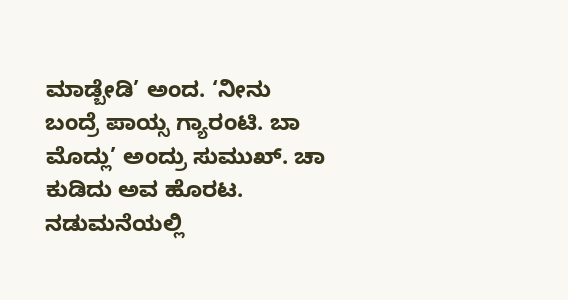ಮಾಡ್ಬೇಡಿ’ ಅಂದ. ‘ನೀನು ಬಂದ್ರೆ ಪಾಯ್ಸ ಗ್ಯಾರಂಟಿ. ಬಾ ಮೊದ್ಲು’ ಅಂದ್ರು ಸುಮುಖ್. ಚಾ ಕುಡಿದು ಅವ ಹೊರಟ. ನಡುಮನೆಯಲ್ಲಿ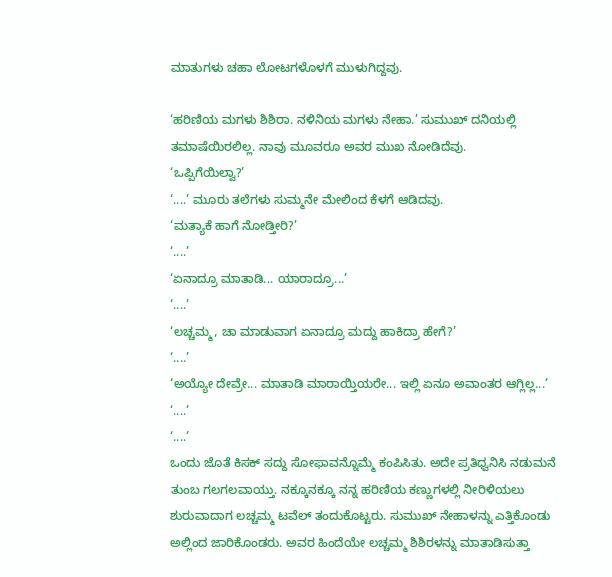ಮಾತುಗಳು ಚಹಾ ಲೋಟಗಳೊಳಗೆ ಮುಳುಗಿದ್ದವು.

‘ಹರಿಣಿಯ ಮಗಳು ಶಿಶಿರಾ. ನಳಿನಿಯ ಮಗಳು ನೇಹಾ.’ ಸುಮುಖ್ ದನಿಯಲ್ಲಿ ತಮಾಷೆಯಿರಲಿಲ್ಲ. ನಾವು ಮೂವರೂ ಅವರ ಮುಖ ನೋಡಿದೆವು.
‘ಒಪ್ಪಿಗೆಯಿಲ್ವಾ?’
‘....’ ಮೂರು ತಲೆಗಳು ಸುಮ್ಮನೇ ಮೇಲಿಂದ ಕೆಳಗೆ ಆಡಿದವು.
‘ಮತ್ಯಾಕೆ ಹಾಗೆ ನೋಡ್ತೀರಿ?’
‘....’
‘ಏನಾದ್ರೂ ಮಾತಾಡಿ... ಯಾರಾದ್ರೂ...’
‘....’
‘ಲಚ್ಚಮ್ಮ, ಚಾ ಮಾಡುವಾಗ ಏನಾದ್ರೂ ಮದ್ದು ಹಾಕಿದ್ರಾ ಹೇಗೆ?’
‘....’
‘ಅಯ್ಯೋ ದೇವ್ರೇ... ಮಾತಾಡಿ ಮಾರಾಯ್ತಿಯರೇ... ಇಲ್ಲಿ ಏನೂ ಅವಾಂತರ ಆಗ್ಲಿಲ್ಲ...’
‘....’
‘....’
ಒಂದು ಜೊತೆ ಕಿಸಕ್ ಸದ್ದು ಸೋಫಾವನ್ನೊಮ್ಮೆ ಕಂಪಿಸಿತು. ಅದೇ ಪ್ರತಿಧ್ವನಿಸಿ ನಡುಮನೆ ತುಂಬ ಗಲಗಲವಾಯ್ತು. ನಕ್ಕೂನಕ್ಕೂ ನನ್ನ ಹರಿಣಿಯ ಕಣ್ಣುಗಳಲ್ಲಿ ನೀರಿಳಿಯಲು ಶುರುವಾದಾಗ ಲಚ್ಚಮ್ಮ ಟವೆಲ್ ತಂದುಕೊಟ್ಟರು. ಸುಮುಖ್ ನೇಹಾಳನ್ನು ಎತ್ತಿಕೊಂಡು ಅಲ್ಲಿಂದ ಜಾರಿಕೊಂಡರು. ಅವರ ಹಿಂದೆಯೇ ಲಚ್ಚಮ್ಮ ಶಿಶಿರಳನ್ನು ಮಾತಾಡಿಸುತ್ತಾ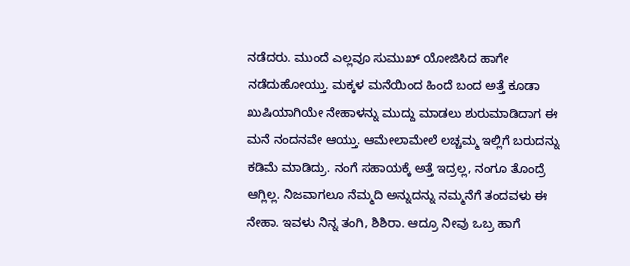ನಡೆದರು. ಮುಂದೆ ಎಲ್ಲವೂ ಸುಮುಖ್ ಯೋಜಿಸಿದ ಹಾಗೇ ನಡೆದುಹೋಯ್ತು. ಮಕ್ಕಳ ಮನೆಯಿಂದ ಹಿಂದೆ ಬಂದ ಅತ್ತೆ ಕೂಡಾ ಖುಷಿಯಾಗಿಯೇ ನೇಹಾಳನ್ನು ಮುದ್ದು ಮಾಡಲು ಶುರುಮಾಡಿದಾಗ ಈ ಮನೆ ನಂದನವೇ ಆಯ್ತು. ಆಮೇಲಾಮೇಲೆ ಲಚ್ಚಮ್ಮ ಇಲ್ಲಿಗೆ ಬರುದನ್ನು ಕಡಿಮೆ ಮಾಡಿದ್ರು. ನಂಗೆ ಸಹಾಯಕ್ಕೆ ಅತ್ತೆ ಇದ್ರಲ್ಲ, ನಂಗೂ ತೊಂದ್ರೆ ಆಗ್ಲಿಲ್ಲ. ನಿಜವಾಗಲೂ ನೆಮ್ಮದಿ ಅನ್ನುದನ್ನು ನಮ್ಮನೆಗೆ ತಂದವಳು ಈ ನೇಹಾ. ಇವಳು ನಿನ್ನ ತಂಗಿ, ಶಿಶಿರಾ. ಆದ್ರೂ ನೀವು ಒಬ್ರ ಹಾಗೆ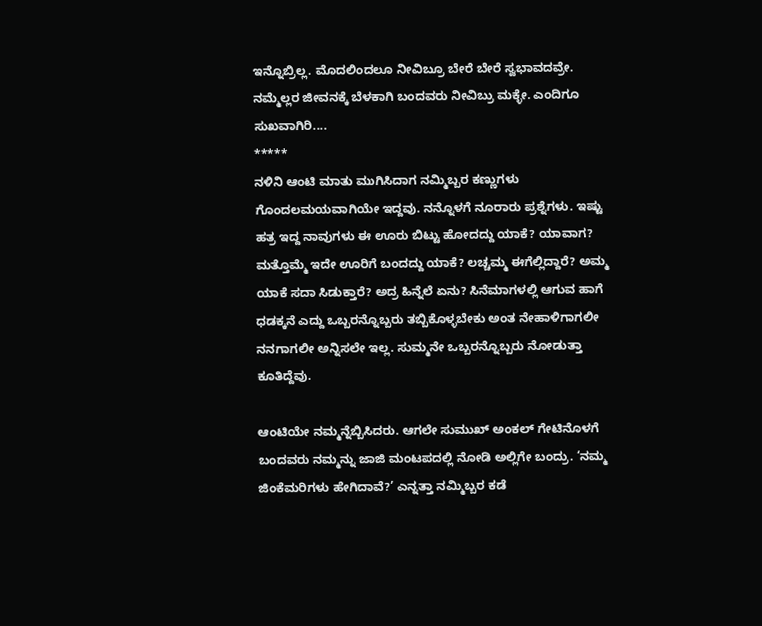ಇನ್ನೊಬ್ರಿಲ್ಲ. ಮೊದಲಿಂದಲೂ ನೀವಿಬ್ರೂ ಬೇರೆ ಬೇರೆ ಸ್ವಭಾವದವ್ರೇ. ನಮ್ಮೆಲ್ಲರ ಜೀವನಕ್ಕೆ ಬೆಳಕಾಗಿ ಬಂದವರು ನೀವಿಬ್ರು ಮಕ್ಳೇ. ಎಂದಿಗೂ ಸುಖವಾಗಿರಿ....
*****
ನಳಿನಿ ಆಂಟಿ ಮಾತು ಮುಗಿಸಿದಾಗ ನಮ್ಮಿಬ್ಬರ ಕಣ್ಣುಗಳು ಗೊಂದಲಮಯವಾಗಿಯೇ ಇದ್ದವು. ನನ್ನೊಳಗೆ ನೂರಾರು ಪ್ರಶ್ನೆಗಳು. ಇಷ್ಟು ಹತ್ರ ಇದ್ದ ನಾವುಗಳು ಈ ಊರು ಬಿಟ್ಟು ಹೋದದ್ದು ಯಾಕೆ? ಯಾವಾಗ? ಮತ್ತೊಮ್ಮೆ ಇದೇ ಊರಿಗೆ ಬಂದದ್ದು ಯಾಕೆ? ಲಚ್ಚಮ್ಮ ಈಗೆಲ್ಲಿದ್ದಾರೆ? ಅಮ್ಮ ಯಾಕೆ ಸದಾ ಸಿಡುಕ್ತಾರೆ? ಅದ್ರ ಹಿನ್ನೆಲೆ ಏನು? ಸಿನೆಮಾಗಳಲ್ಲಿ ಆಗುವ ಹಾಗೆ ಧಡಕ್ಕನೆ ಎದ್ದು ಒಬ್ಬರನ್ನೊಬ್ಬರು ತಬ್ಬಿಕೊಳ್ಳಬೇಕು ಅಂತ ನೇಹಾಳಿಗಾಗಲೀ ನನಗಾಗಲೀ ಅನ್ನಿಸಲೇ ಇಲ್ಲ. ಸುಮ್ಮನೇ ಒಬ್ಬರನ್ನೊಬ್ಬರು ನೋಡುತ್ತಾ ಕೂತಿದ್ದೆವು.

ಆಂಟಿಯೇ ನಮ್ಮನ್ನೆಬ್ಬಿಸಿದರು. ಆಗಲೇ ಸುಮುಖ್ ಅಂಕಲ್ ಗೇಟಿನೊಳಗೆ ಬಂದವರು ನಮ್ಮನ್ನು ಜಾಜಿ ಮಂಟಪದಲ್ಲಿ ನೋಡಿ ಅಲ್ಲಿಗೇ ಬಂದ್ರು. ‘ನಮ್ಮ ಜಿಂಕೆಮರಿಗಳು ಹೇಗಿದಾವೆ?’ ಎನ್ನತ್ತಾ ನಮ್ಮಿಬ್ಬರ ಕಡೆ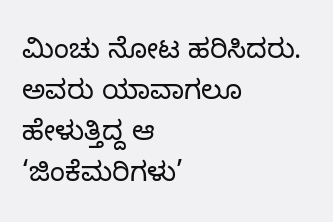ಮಿಂಚು ನೋಟ ಹರಿಸಿದರು. ಅವರು ಯಾವಾಗಲೂ ಹೇಳುತ್ತಿದ್ದ ಆ ‘ಜಿಂಕೆಮರಿಗಳು’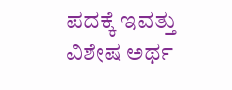ಪದಕ್ಕೆ ಇವತ್ತು ವಿಶೇಷ ಅರ್ಥ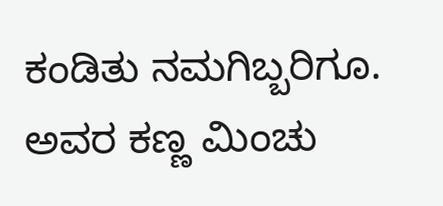ಕಂಡಿತು ನಮಗಿಬ್ಬರಿಗೂ. ಅವರ ಕಣ್ಣ ಮಿಂಚು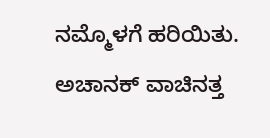ನಮ್ಮೊಳಗೆ ಹರಿಯಿತು. ಅಚಾನಕ್ ವಾಚಿನತ್ತ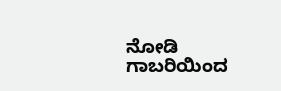ನೋಡಿ ಗಾಬರಿಯಿಂದ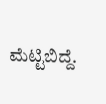ಮೆಟ್ಟಿಬಿದ್ದೆ.